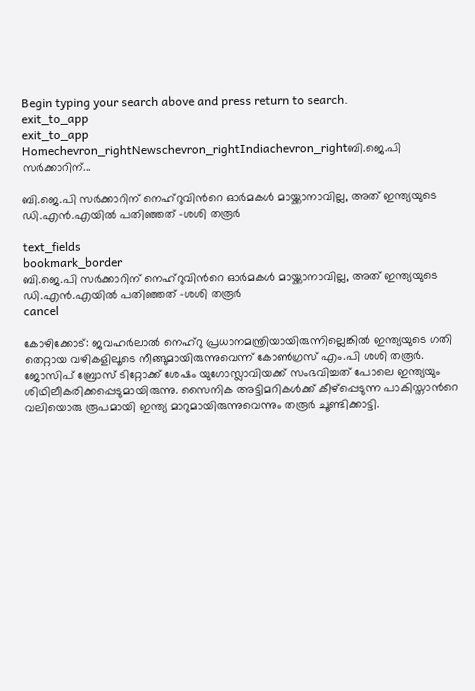Begin typing your search above and press return to search.
exit_to_app
exit_to_app
Homechevron_rightNewschevron_rightIndiachevron_rightബി.ജെ.പി സർക്കാറിന്...

ബി.ജെ.പി സർക്കാറിന് നെഹ്റുവിന്‍റെ ഓർമകൾ മായ്ക്കാനാവില്ല, അത് ഇന്ത്യയുടെ ഡി.എൻ.എയിൽ പതിഞ്ഞത് -ശശി തരൂർ

text_fields
bookmark_border
ബി.ജെ.പി സർക്കാറിന് നെഹ്റുവിന്‍റെ ഓർമകൾ മായ്ക്കാനാവില്ല, അത് ഇന്ത്യയുടെ ഡി.എൻ.എയിൽ പതിഞ്ഞത് -ശശി തരൂർ
cancel

കോഴിക്കോട്: ജവഹർലാൽ നെഹ്റു പ്രധാനമന്ത്രിയായിരുന്നില്ലെങ്കിൽ ഇന്ത്യയുടെ ഗതി തെറ്റായ വഴികളിലൂടെ നീങ്ങുമായിരുന്നുവെന്ന് കോൺഗ്രസ് എം.പി ശശി തരൂർ. ജോസിപ് ബ്രോസ് ടിറ്റോക്ക് ശേഷം യുഗോസ്ലാവിയക്ക് സംഭവിച്ചത് പോലെ ഇന്ത്യയും ശിഥിലീകരിക്കപ്പെടുമായിരുന്നു. സൈനിക അട്ടിമറികൾക്ക് കീഴ്പ്പെടുന്ന പാകിസ്താന്‍റെ വലിയൊരു രൂപമായി ഇന്ത്യ മാറുമായിരുന്നുവെന്നും തരൂർ ചൂണ്ടിക്കാട്ടി.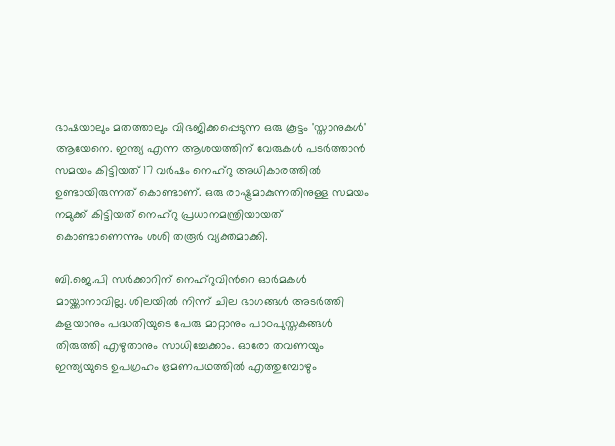ഭാഷയാലും മതത്താലും വിഭജിക്കപ്പെടുന്ന ഒരു കൂട്ടം 'സ്താനുകൾ' ആയേനെ. ഇന്ത്യ എന്ന ആശയത്തിന് വേരുകൾ പടർത്താൻ സമയം കിട്ടിയത് 17 വർഷം നെഹ്റു അധികാരത്തിൽ ഉണ്ടായിരുന്നത് കൊണ്ടാണ്. ഒരു രാഷ്ട്രമാകുന്നതിനുള്ള സമയം നമുക്ക് കിട്ടിയത് നെഹ്റു പ്രധാനമന്ത്രിയായത് കൊണ്ടാണെന്നും ശശി തരൂർ വ്യക്തമാക്കി.

ബി.ജെ.പി സർക്കാറിന് നെഹ്റുവിന്‍റെ ഓർമകൾ മായ്ക്കാനാവില്ല. ശിലയിൽ നിന്ന് ചില ഭാഗങ്ങൾ അടർത്തി കളയാനും പദ്ധതിയുടെ പേരു മാറ്റാനും പാഠപുസ്തകങ്ങൾ തിരുത്തി എഴുതാനും സാധിച്ചേക്കാം. ഓരോ തവണയും ഇന്ത്യയുടെ ഉപഗ്രഹം ഭ്രമണപഥത്തിൽ എത്തുമ്പോഴും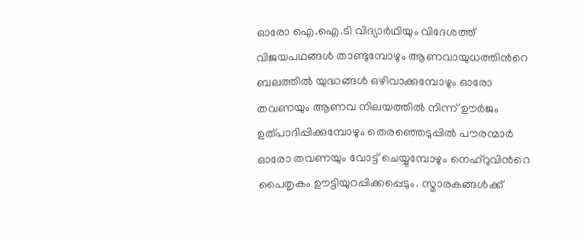ഓരോ ഐ.ഐ.ടി വിദ്യാർഥിയും വിദേശത്ത് വിജയപഥങ്ങൾ താണ്ടുമ്പോഴും ആണവായുധത്തിന്‍റെ ബലത്തിൽ യുദ്ധങ്ങൾ ഒഴിവാക്കുമ്പോഴും ഓരോ തവണയും ആണവ നിലയത്തിൽ നിന്ന് ഊർജം ഉത്പാദിപ്പിക്കുമ്പോഴും തെരഞ്ഞെടുപ്പിൽ പൗരന്മാർ ഓരോ തവണയും വോട്ട് ചെയ്യുമ്പോഴും നെഹ്റുവിന്‍റെ പൈതൃകം ഊട്ടിയുറപ്പിക്കപ്പെടും. സ്മാരകങ്ങൾക്ക്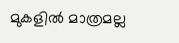മുകളിൽ മാത്രമല്ല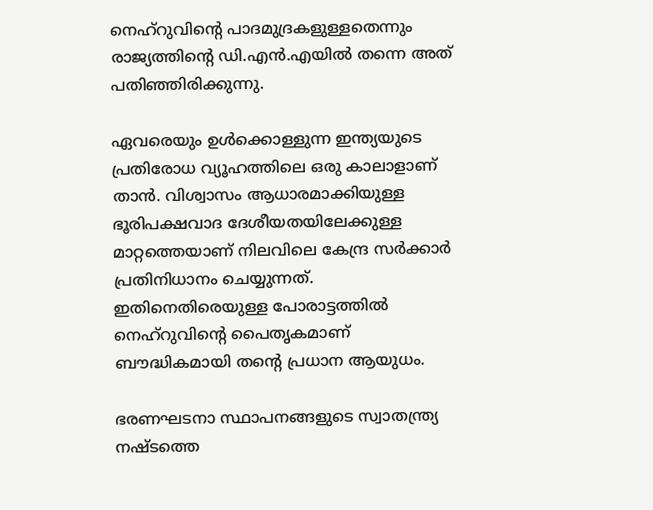നെഹ്റുവിന്‍റെ പാദമുദ്രകളുള്ളതെന്നും രാജ്യത്തിന്‍റെ ഡി.എൻ.എയിൽ തന്നെ അത് പതിഞ്ഞിരിക്കുന്നു.

ഏവരെയും ഉൾക്കൊള്ളുന്ന ഇന്ത്യയുടെ പ്രതിരോധ വ്യൂഹത്തിലെ ഒരു കാലാളാണ് താൻ. വിശ്വാസം ആധാരമാക്കിയുള്ള ഭൂരിപക്ഷവാദ ദേശീയതയിലേക്കുള്ള മാറ്റത്തെയാണ് നിലവിലെ കേന്ദ്ര സർക്കാർ പ്രതിനിധാനം ചെയ്യുന്നത്. ഇതിനെതിരെയുള്ള പോരാട്ടത്തിൽ നെഹ്റുവിന്‍റെ പൈതൃകമാണ് ബൗദ്ധികമായി തന്‍റെ പ്രധാന ആയുധം.

ഭരണഘടനാ സ്ഥാപനങ്ങളുടെ സ്വാതന്ത്ര്യ നഷ്ടത്തെ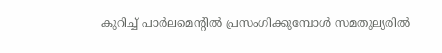കുറിച്ച് പാർലമെന്‍റിൽ പ്രസംഗിക്കുമ്പോൾ സമതുല്യരിൽ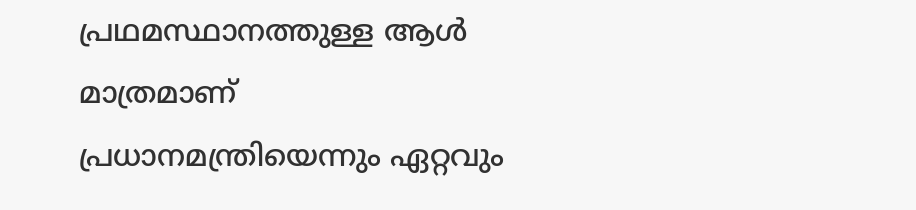പ്രഥമസ്ഥാനത്തുള്ള ആൾ മാത്രമാണ് പ്രധാനമന്ത്രിയെന്നും ഏറ്റവും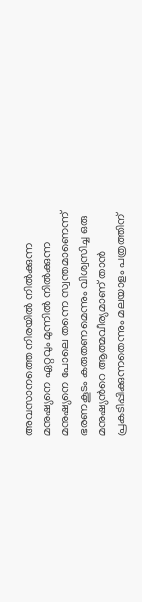അവസാനത്തെ നിരയിൽ നിൽക്കുന്ന മനുഷ്യനെ ഏറ്റവും മുന്നിൽ നിൽക്കുന്ന മനുഷ്യനെ പോലെ തന്നെ സ്വന്തമാണെന്ന് ഭരണകൂടം കരുതണമെന്നും വിശ്വസിച്ച ഒരു മനുഷ്യന്‍റെ ആത്മവീര്യമാണ് താൻ പ്രകടിപ്പിക്കുന്നതെന്നും മലയാളം പത്രത്തിന്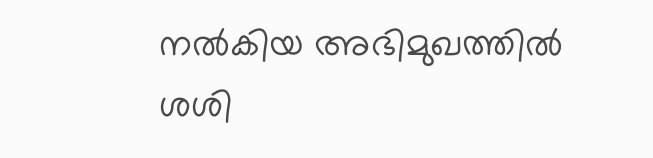നൽകിയ അഭിമുഖത്തിൽ ശശി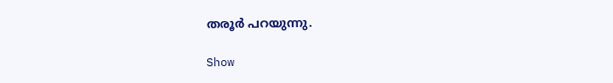തരൂർ പറയുന്നു.

Show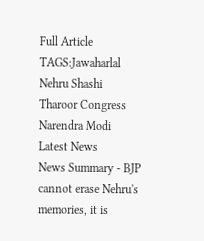Full Article
TAGS:Jawaharlal Nehru Shashi Tharoor Congress Narendra Modi Latest News
News Summary - BJP cannot erase Nehru's memories, it is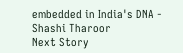embedded in India's DNA - Shashi Tharoor
Next Story